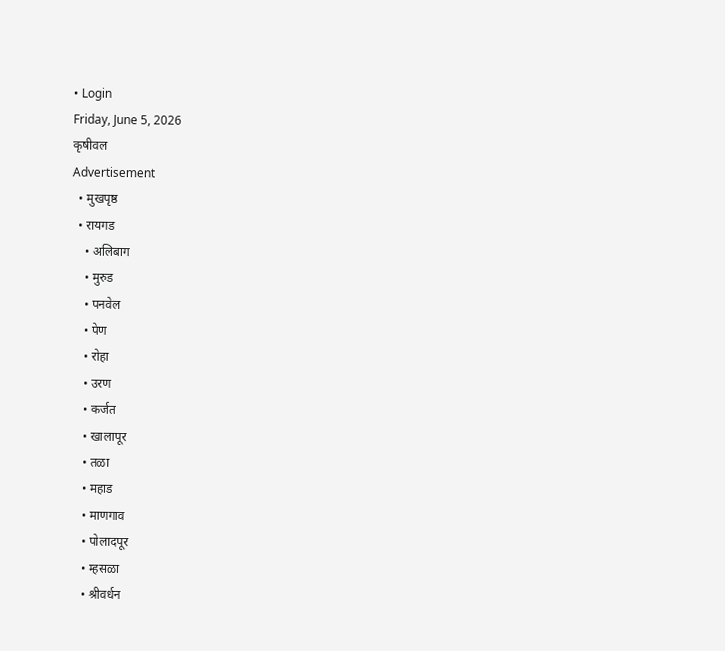• Login
Friday, June 5, 2026
कृषीवल
Advertisement
  • मुखपृष्ठ
  • रायगड
    • अलिबाग
    • मुरुड
    • पनवेल
    • पेण
    • रोहा
    • उरण
    • कर्जत
    • खालापूर
    • तळा
    • महाड
    • माणगाव
    • पोलादपूर
    • म्हसळा
    • श्रीवर्धन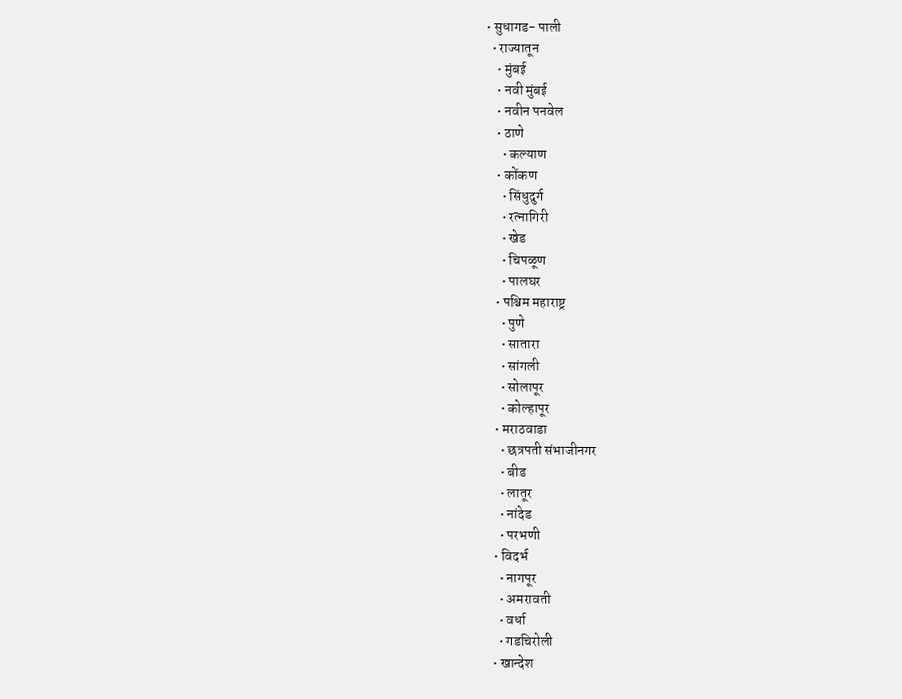• सुधागड- पाली
  • राज्यातून
    • मुंबई
    • नवी मुंबई
    • नवीन पनवेल
    • ठाणे
      • कल्याण
    • कोंकण
      • सिंधुदुर्ग
      • रत्नागिरी
      • खेड
      • चिपळूण
      • पालघर
    • पश्चिम महाराष्ट्र
      • पुणे
      • सातारा
      • सांगली
      • सोलापूर
      • कोल्हापूर
    • मराठवाडा
      • छत्रपती संभाजीनगर
      • बीड
      • लातूर
      • नांदेड
      • परभणी
    • विदर्भ
      • नागपूर
      • अमरावती
      • वर्धा
      • गडचिरोली
    • खान्देश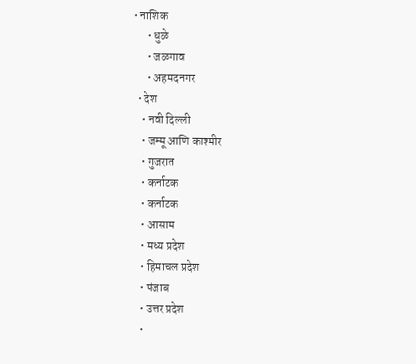• नाशिक
      • धुळे
      • जळगाव
      • अहमदनगर
  • देश
    • नवी दिल्ली
    • जम्मू आणि काश्मीर
    • गुजरात
    • कर्नाटक
    • कर्नाटक
    • आसाम
    • मध्य प्रदेश
    • हिमाचल प्रदेश
    • पंजाब
    • उत्तर प्रदेश
    •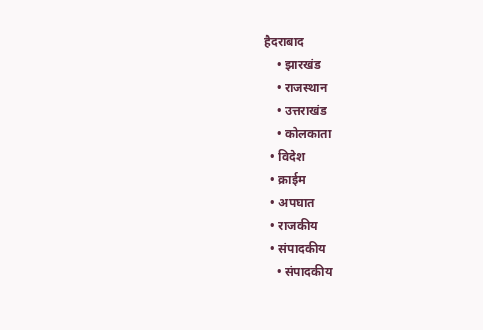हैदराबाद
    • झारखंड
    • राजस्थान
    • उत्तराखंड
    • कोलकाता
  • विदेश
  • क्राईम
  • अपघात
  • राजकीय
  • संपादकीय
    • संपादकीय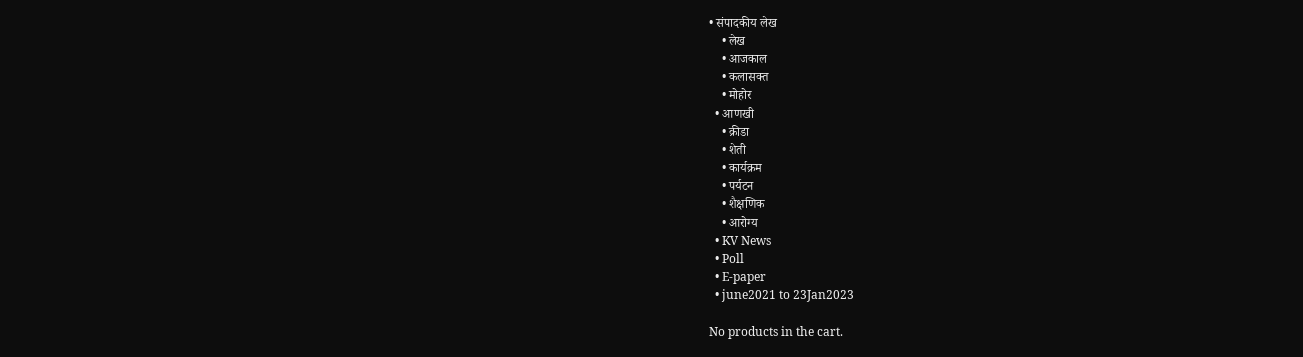• संपादकीय लेख
    • लेख
    • आजकाल
    • कलासक्त
    • मोहोर
  • आणखी
    • क्रीडा
    • शेती
    • कार्यक्रम
    • पर्यटन
    • शैक्षणिक
    • आरोग्य
  • KV News
  • Poll
  • E-paper
  • june2021 to 23Jan2023

No products in the cart.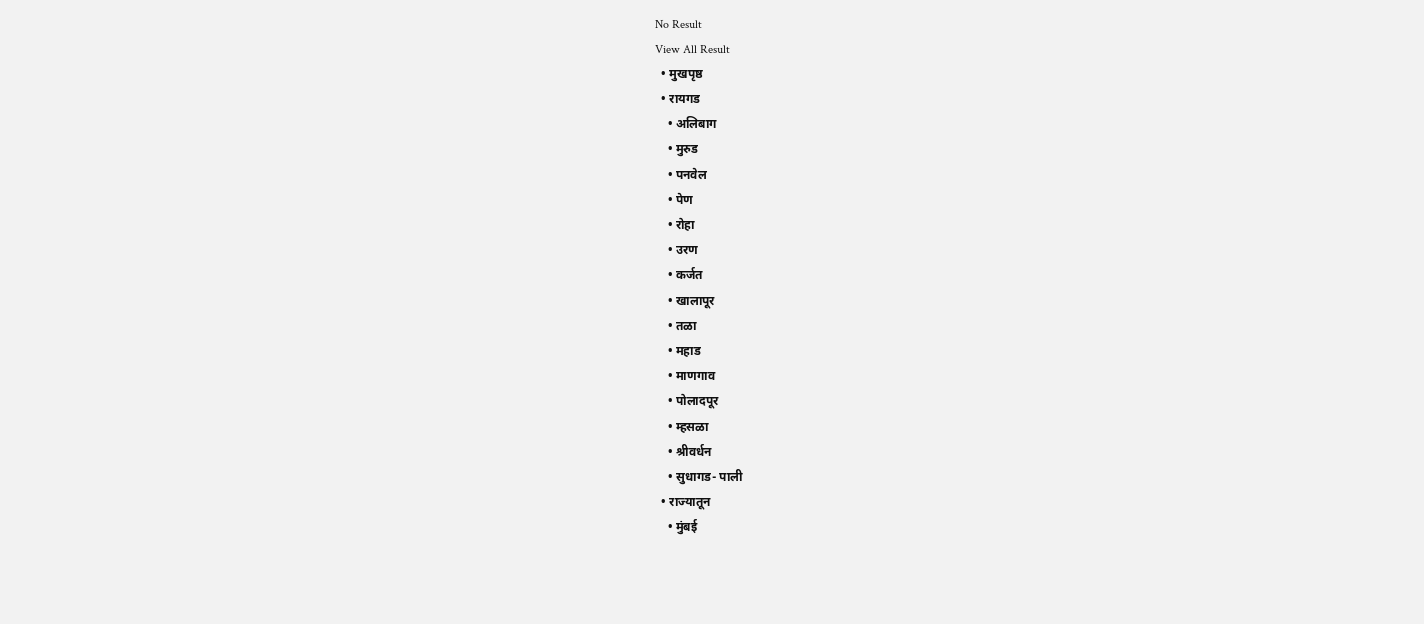No Result
View All Result
  • मुखपृष्ठ
  • रायगड
    • अलिबाग
    • मुरुड
    • पनवेल
    • पेण
    • रोहा
    • उरण
    • कर्जत
    • खालापूर
    • तळा
    • महाड
    • माणगाव
    • पोलादपूर
    • म्हसळा
    • श्रीवर्धन
    • सुधागड- पाली
  • राज्यातून
    • मुंबई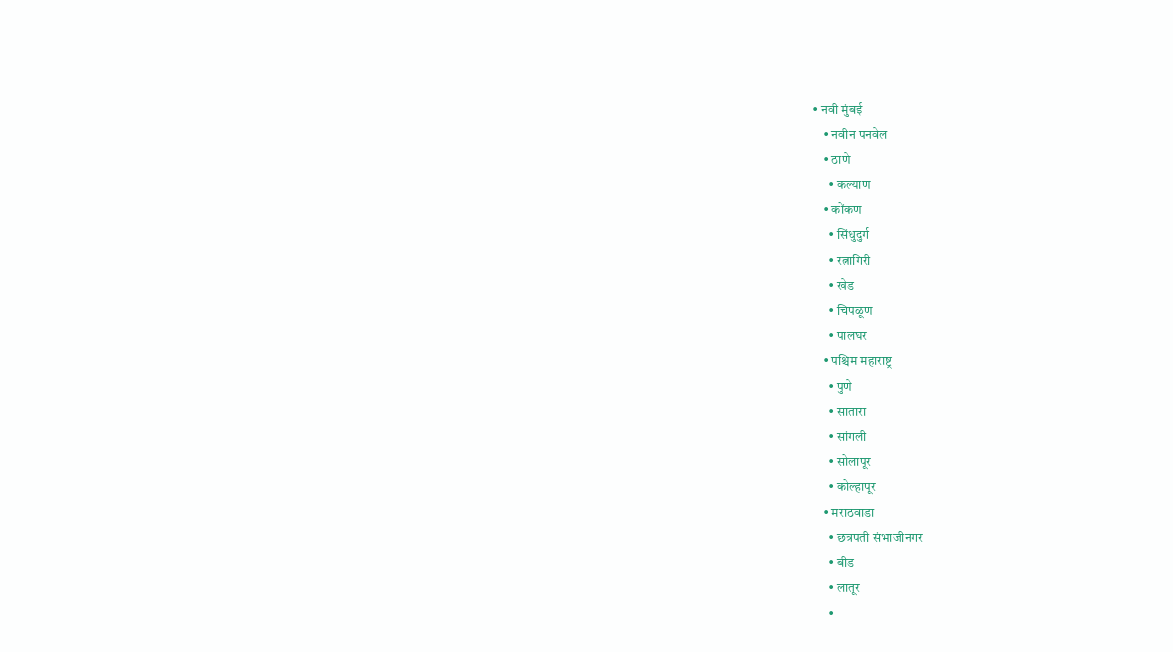• नवी मुंबई
    • नवीन पनवेल
    • ठाणे
      • कल्याण
    • कोंकण
      • सिंधुदुर्ग
      • रत्नागिरी
      • खेड
      • चिपळूण
      • पालघर
    • पश्चिम महाराष्ट्र
      • पुणे
      • सातारा
      • सांगली
      • सोलापूर
      • कोल्हापूर
    • मराठवाडा
      • छत्रपती संभाजीनगर
      • बीड
      • लातूर
      •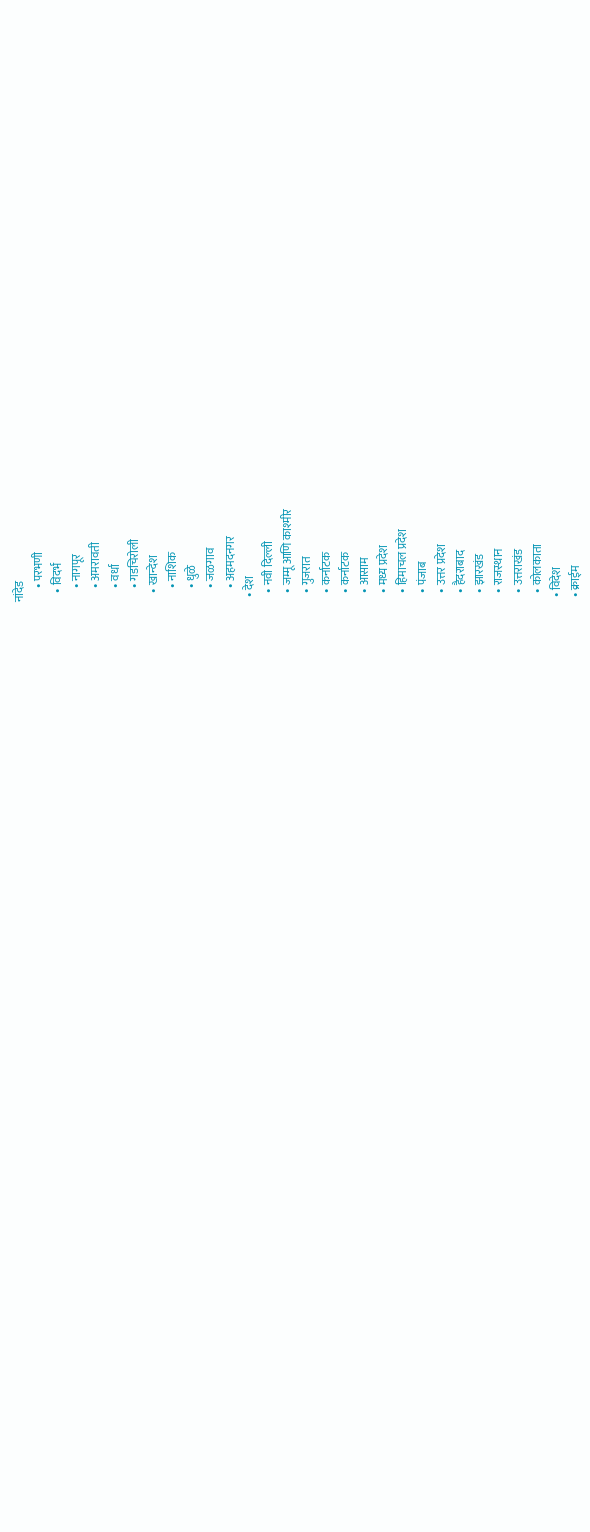नांदेड
      • परभणी
    • विदर्भ
      • नागपूर
      • अमरावती
      • वर्धा
      • गडचिरोली
    • खान्देश
      • नाशिक
      • धुळे
      • जळगाव
      • अहमदनगर
  • देश
    • नवी दिल्ली
    • जम्मू आणि काश्मीर
    • गुजरात
    • कर्नाटक
    • कर्नाटक
    • आसाम
    • मध्य प्रदेश
    • हिमाचल प्रदेश
    • पंजाब
    • उत्तर प्रदेश
    • हैदराबाद
    • झारखंड
    • राजस्थान
    • उत्तराखंड
    • कोलकाता
  • विदेश
  • क्राईम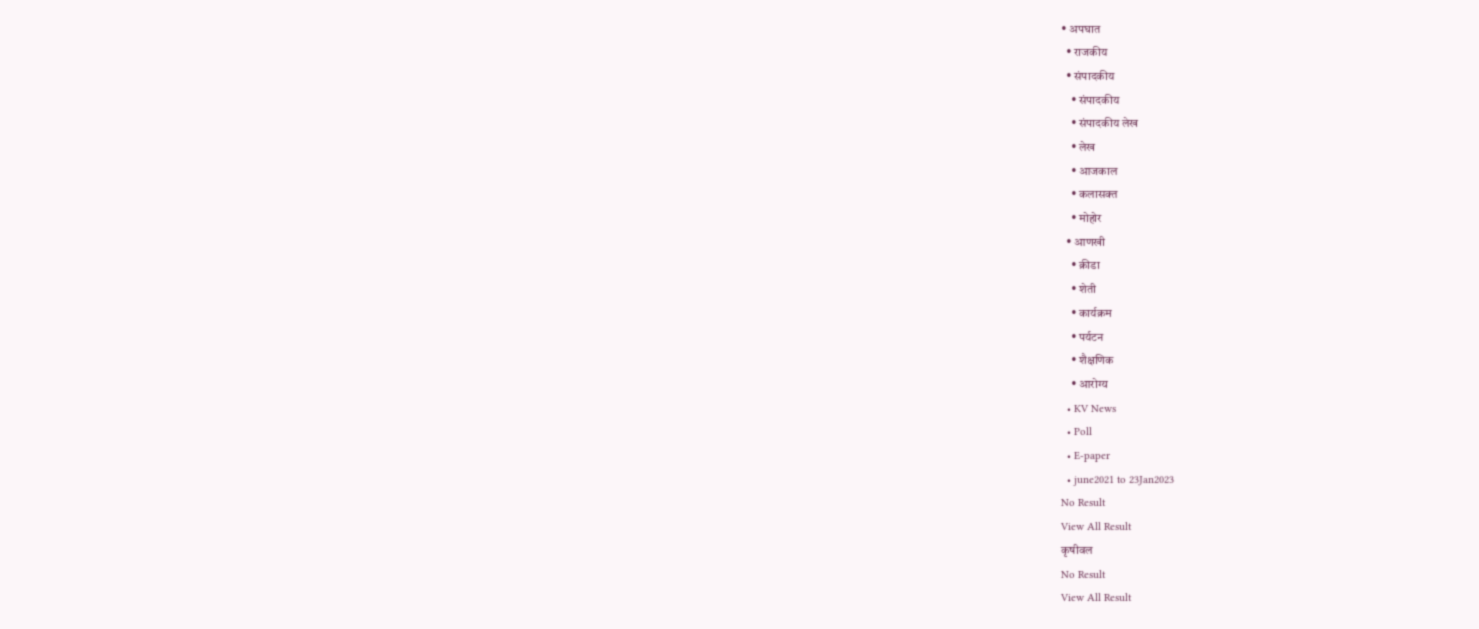• अपघात
  • राजकीय
  • संपादकीय
    • संपादकीय
    • संपादकीय लेख
    • लेख
    • आजकाल
    • कलासक्त
    • मोहोर
  • आणखी
    • क्रीडा
    • शेती
    • कार्यक्रम
    • पर्यटन
    • शैक्षणिक
    • आरोग्य
  • KV News
  • Poll
  • E-paper
  • june2021 to 23Jan2023
No Result
View All Result
कृषीवल
No Result
View All Result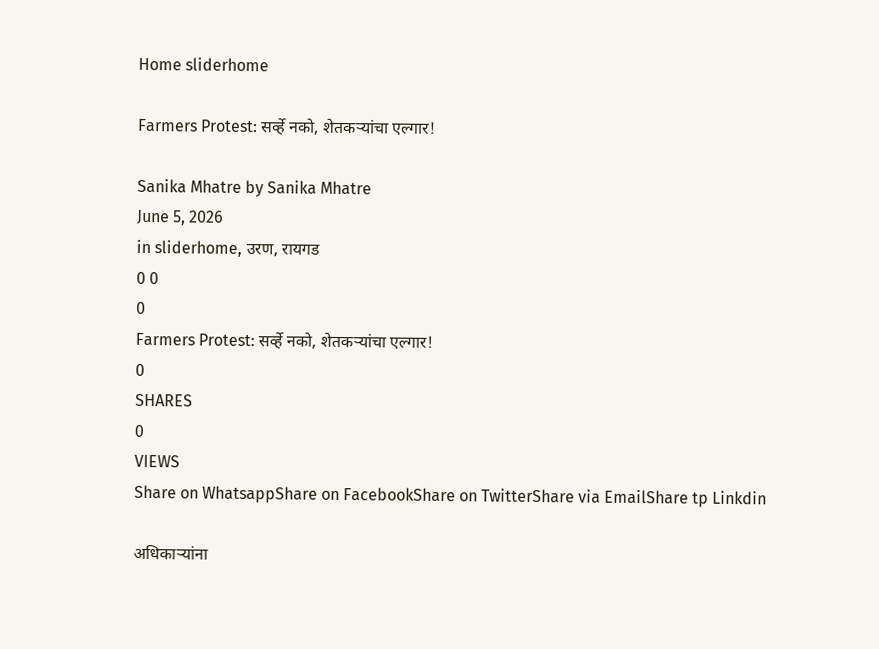Home sliderhome

Farmers Protest: सर्व्हे नको, शेतकऱ्यांचा एल्गार!

Sanika Mhatre by Sanika Mhatre
June 5, 2026
in sliderhome, उरण, रायगड
0 0
0
Farmers Protest: सर्व्हे नको, शेतकऱ्यांचा एल्गार!
0
SHARES
0
VIEWS
Share on WhatsappShare on FacebookShare on TwitterShare via EmailShare tp Linkdin

अधिकाऱ्यांना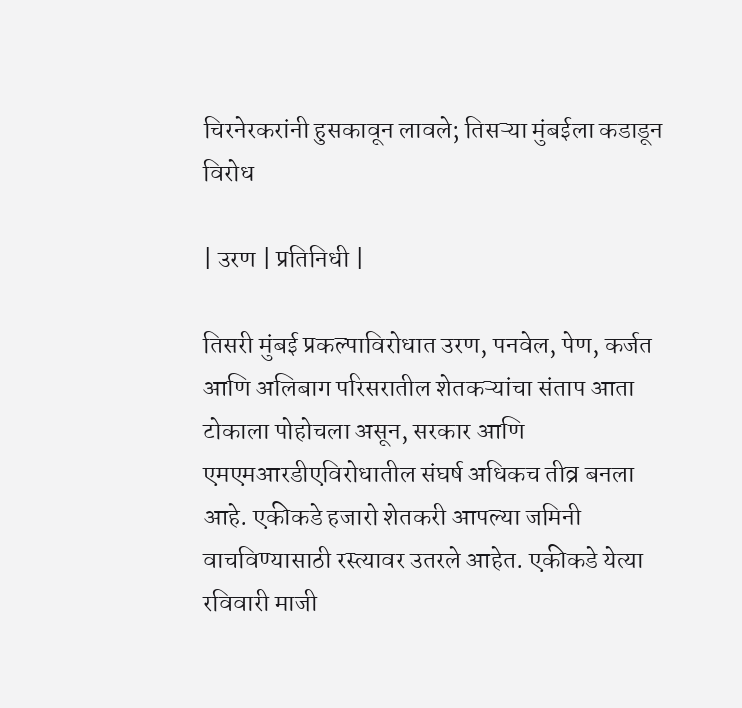चिरनेरकरांनी हुसकावून लावले; तिसऱ्या मुंबईला कडाडून विरोध

| उरण | प्रतिनिधी |

तिसरी मुंबई प्रकल्पाविरोधात उरण, पनवेल, पेण, कर्जत आणि अलिबाग परिसरातील शेतकऱ्यांचा संताप आता टोकाला पोहोचला असून, सरकार आणि एमएमआरडीएविरोधातील संघर्ष अधिकच तीव्र बनला आहे. एकीकडे हजारो शेतकरी आपल्या जमिनी वाचविण्यासाठी रस्त्यावर उतरले आहेत. एकीकडे येत्या रविवारी माजी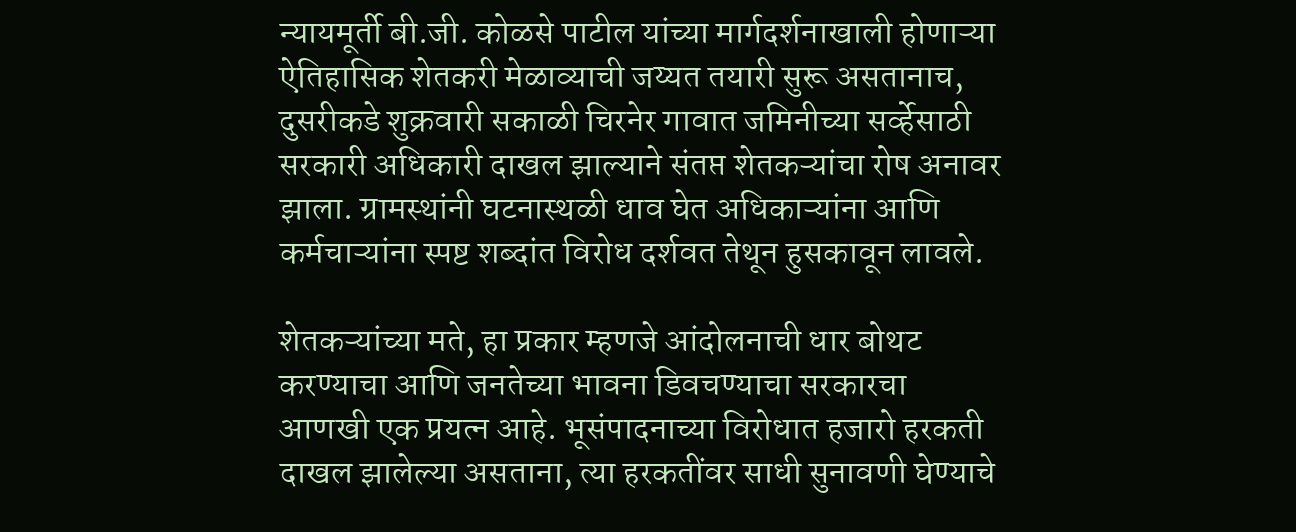न्यायमूर्ती बी.जी. कोळसे पाटील यांच्या मार्गदर्शनाखाली होणाऱ्या ऐतिहासिक शेतकरी मेळाव्याची जय्यत तयारी सुरू असतानाच, दुसरीकडे शुक्रवारी सकाळी चिरनेर गावात जमिनीच्या सर्व्हेसाठी सरकारी अधिकारी दाखल झाल्याने संतप्त शेतकऱ्यांचा रोष अनावर झाला. ग्रामस्थांनी घटनास्थळी धाव घेत अधिकाऱ्यांना आणि कर्मचाऱ्यांना स्पष्ट शब्दांत विरोध दर्शवत तेथून हुसकावून लावले.

शेतकऱ्यांच्या मते, हा प्रकार म्हणजे आंदोलनाची धार बोथट करण्याचा आणि जनतेच्या भावना डिवचण्याचा सरकारचा आणखी एक प्रयत्न आहे. भूसंपादनाच्या विरोधात हजारो हरकती दाखल झालेल्या असताना, त्या हरकतींवर साधी सुनावणी घेण्याचे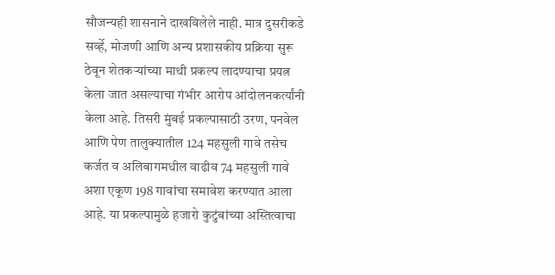सौजन्यही शासनाने दाखविलेले नाही. मात्र दुसरीकडे सर्व्हे, मोजणी आणि अन्य प्रशासकीय प्रक्रिया सुरू ठेवून शेतकऱ्यांच्या माथी प्रकल्प लादण्याचा प्रयत्न केला जात असल्याचा गंभीर आरोप आंदोलनकर्त्यांनी केला आहे. तिसरी मुंबई प्रकल्पासाठी उरण, पनवेल आणि पेण तालुक्यातील 124 महसुली गावे तसेच कर्जत व अलिबागमधील वाढीव 74 महसुली गावे अशा एकूण 198 गावांचा समावेश करण्यात आला आहे. या प्रकल्पामुळे हजारो कुटुंबांच्या अस्तित्वाचा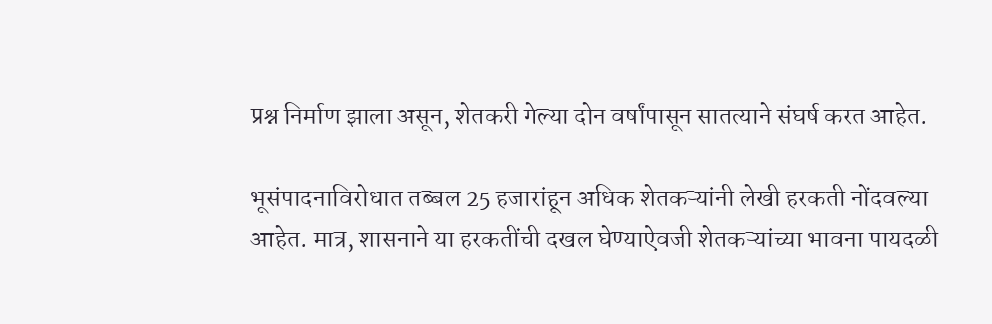प्रश्न निर्माण झाला असून, शेतकरी गेल्या दोन वर्षांपासून सातत्याने संघर्ष करत आहेत.

भूसंपादनाविरोधात तब्बल 25 हजारांहून अधिक शेतकऱ्यांनी लेखी हरकती नोंदवल्या आहेत. मात्र, शासनाने या हरकतींची दखल घेण्याऐवजी शेतकऱ्यांच्या भावना पायदळी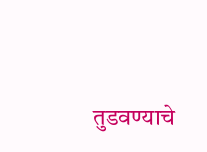तुडवण्याचे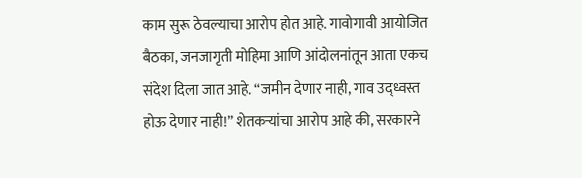काम सुरू ठेवल्याचा आरोप होत आहे. गावोगावी आयोजित बैठका, जनजागृती मोहिमा आणि आंदोलनांतून आता एकच संदेश दिला जात आहे. “जमीन देणार नाही, गाव उद्ध्वस्त होऊ देणार नाही!” शेतकऱ्यांचा आरोप आहे की, सरकारने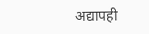अद्यापही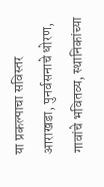या प्रकल्पाचा सविस्तर आराखडा, पुनर्वसनाचे धोरण, गावांचे भवितव्य, स्थानिकांच्या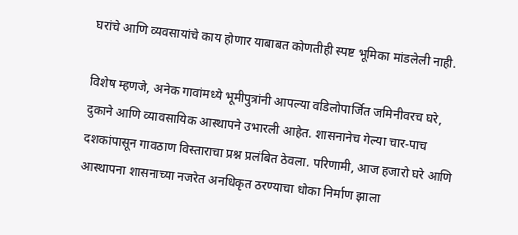घरांचे आणि व्यवसायांचे काय होणार याबाबत कोणतीही स्पष्ट भूमिका मांडलेली नाही.

विशेष म्हणजे, अनेक गावांमध्ये भूमीपुत्रांनी आपल्या वडिलोपार्जित जमिनीवरच घरे, दुकाने आणि व्यावसायिक आस्थापने उभारली आहेत. शासनानेच गेल्या चार-पाच दशकांपासून गावठाण विस्ताराचा प्रश्न प्रलंबित ठेवला. परिणामी, आज हजारो घरे आणि आस्थापना शासनाच्या नजरेत अनधिकृत ठरण्याचा धोका निर्माण झाला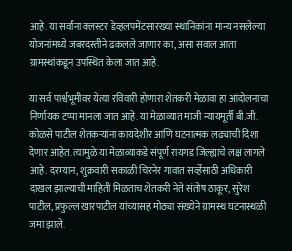आहे. या सर्वांना क्लस्टर डेव्हलपमेंटसारख्या स्थानिकांना मान्य नसलेल्या योजनांमध्ये जबरदस्तीने ढकलले जाणार का, असा सवाल आता ग्रामस्थांकडून उपस्थित केला जात आहे.

या सर्व पार्श्वभूमीवर येत्या रविवारी होणारा शेतकरी मेळावा हा आंदोलनाचा निर्णायक टप्पा मानला जात आहे. या मेळाव्यात माजी न्यायमूर्ती बी.जी. कोळसे पाटील शेतकऱ्यांना कायदेशीर आणि घटनात्मक लढ्याची दिशा देणार आहेत. त्यामुळे या मेळाव्याकडे संपूर्ण रायगड जिल्ह्याचे लक्ष लागले आहे. दरम्यान, शुक्रवारी सकाळी चिरनेर गावात सर्व्हेसाठी अधिकारी दाखल झाल्याची माहिती मिळताच शेतकरी नेते संतोष ठाकूर, सुरेश पाटील, प्रफुल्ल खारपाटील यांच्यासह मोठ्या संख्येने ग्रामस्थ घटनास्थळी जमा झाले.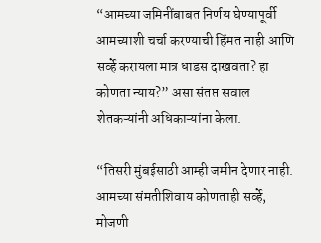“आमच्या जमिनींबाबत निर्णय घेण्यापूर्वी आमच्याशी चर्चा करण्याची हिंमत नाही आणि सर्व्हे करायला मात्र धाडस दाखवता? हा कोणता न्याय?” असा संतप्त सवाल शेतकऱ्यांनी अधिकाऱ्यांना केला.

“तिसरी मुंबईसाठी आम्ही जमीन देणार नाही. आमच्या संमतीशिवाय कोणताही सर्व्हे, मोजणी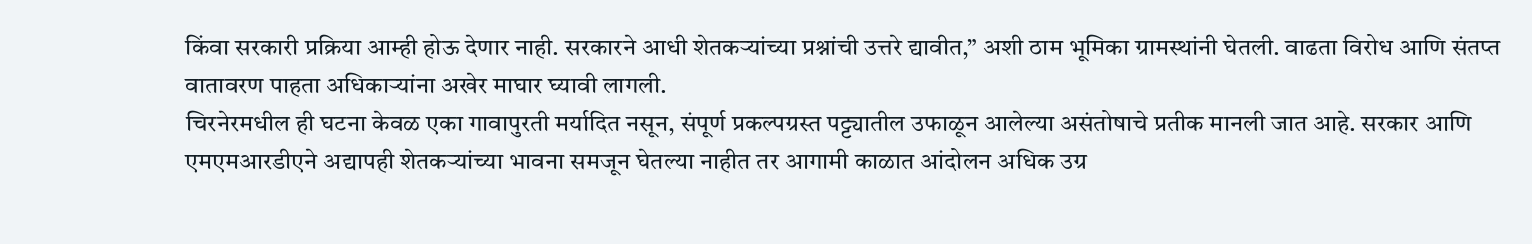किंवा सरकारी प्रक्रिया आम्ही होऊ देणार नाही. सरकारने आधी शेतकऱ्यांच्या प्रश्नांची उत्तरे द्यावीत,” अशी ठाम भूमिका ग्रामस्थांनी घेतली. वाढता विरोध आणि संतप्त वातावरण पाहता अधिकाऱ्यांना अखेर माघार घ्यावी लागली.
चिरनेरमधील ही घटना केवळ एका गावापुरती मर्यादित नसून, संपूर्ण प्रकल्पग्रस्त पट्ट्यातील उफाळून आलेल्या असंतोषाचे प्रतीक मानली जात आहे. सरकार आणि एमएमआरडीएने अद्यापही शेतकऱ्यांच्या भावना समजून घेतल्या नाहीत तर आगामी काळात आंदोलन अधिक उग्र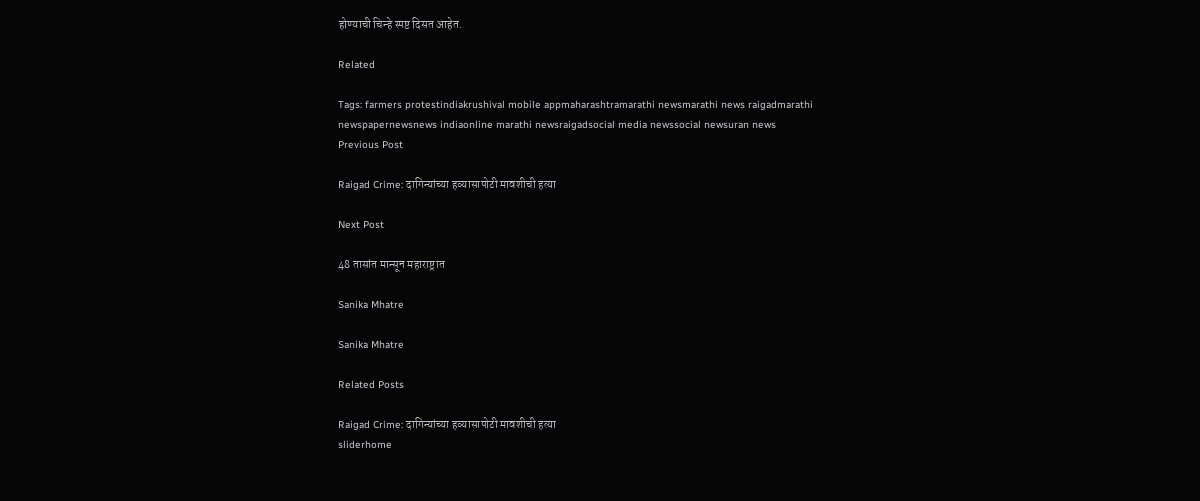होण्याची चिन्हे स्पष्ट दिसत आहेत.

Related

Tags: farmers protestindiakrushival mobile appmaharashtramarathi newsmarathi news raigadmarathi newspapernewsnews indiaonline marathi newsraigadsocial media newssocial newsuran news
Previous Post

Raigad Crime: दागिन्यांच्या हव्यासापोटी मावशीची हत्या

Next Post

48 तासांत मान्सून महाराष्ट्रात

Sanika Mhatre

Sanika Mhatre

Related Posts

Raigad Crime: दागिन्यांच्या हव्यासापोटी मावशीची हत्या
sliderhome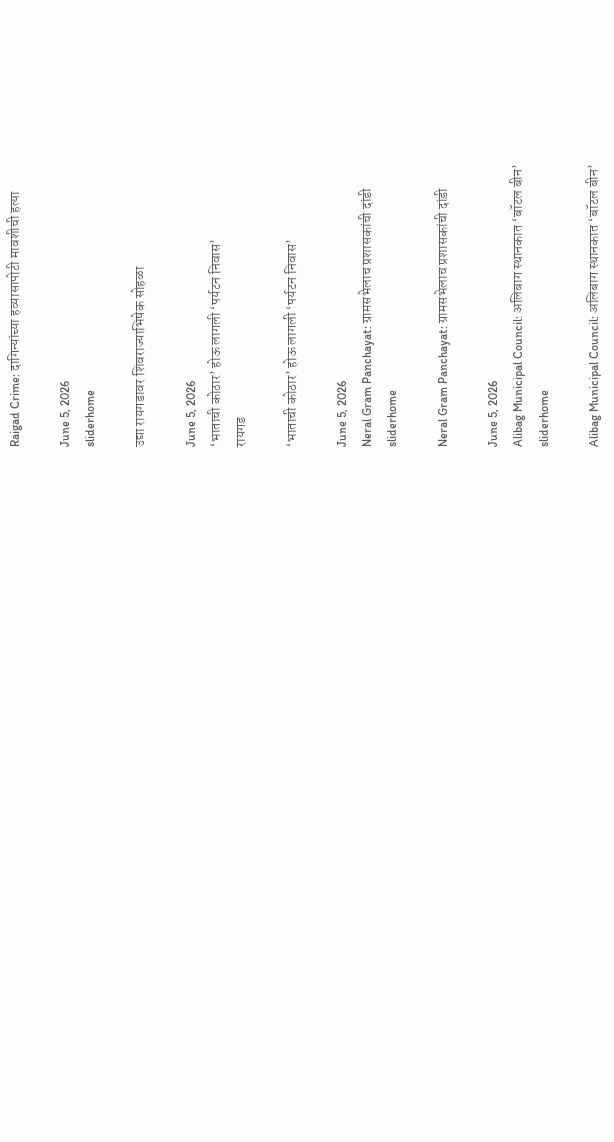Raigad Crime: दागिन्यांच्या हव्यासापोटी मावशीची हत्या

June 5, 2026
sliderhome

उद्या रायगडावर शिवराज्याभिषेक सोहळा

June 5, 2026
‘भाताची कोठार’ होऊ लागली ‘पर्यटन निवास’
रायगड

‘भाताची कोठार’ होऊ लागली ‘पर्यटन निवास’

June 5, 2026
Neral Gram Panchayat: ग्रामसभेलाच प्रशासकांची दांडी
sliderhome

Neral Gram Panchayat: ग्रामसभेलाच प्रशासकांची दांडी

June 5, 2026
Alibag Municipal Council: अलिबाग स्थानकात ‌‘बॉटल बीन’
sliderhome

Alibag Municipal Council: अलिबाग स्थानकात ‌‘बॉटल बीन’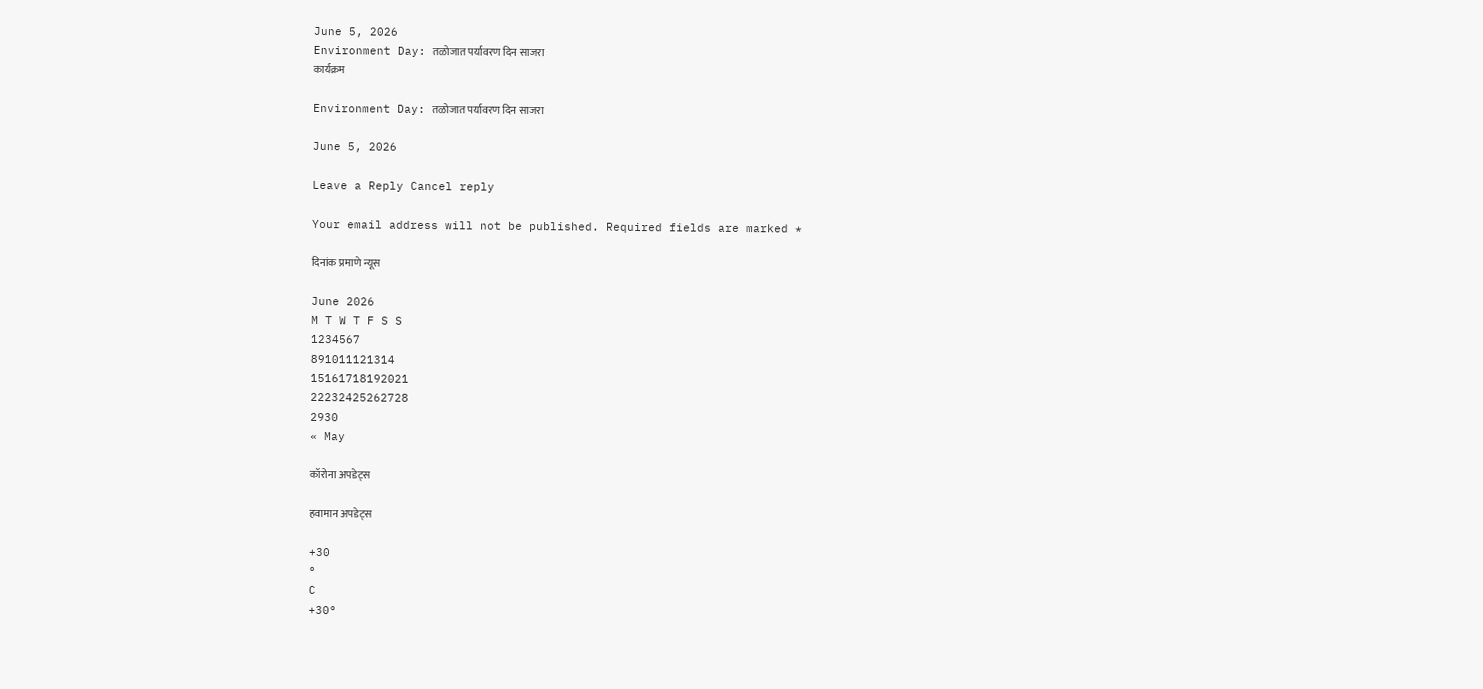June 5, 2026
Environment Day: तळोजात पर्यावरण दिन साजरा
कार्यक्रम

Environment Day: तळोजात पर्यावरण दिन साजरा

June 5, 2026

Leave a Reply Cancel reply

Your email address will not be published. Required fields are marked *

दिनांक प्रमाणे न्यूस

June 2026
M T W T F S S
1234567
891011121314
15161718192021
22232425262728
2930
« May

कॉरोना अपडेट्स

हवामान अपडेट्स

+30
°
C
+30°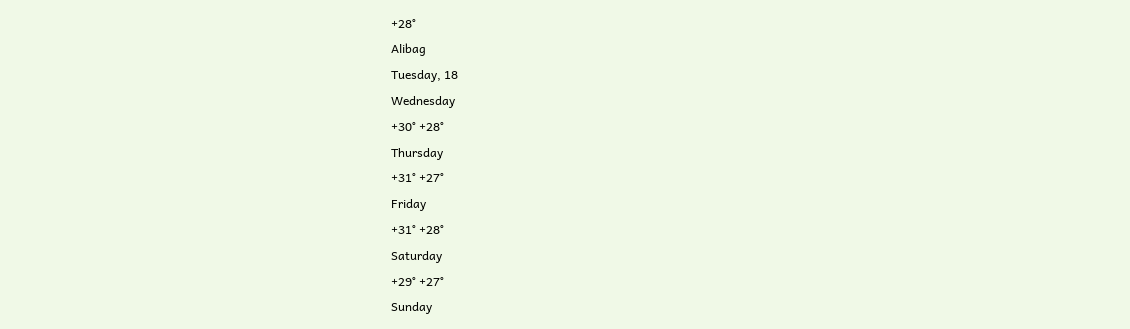+28°
Alibag
Tuesday, 18
Wednesday
+30° +28°
Thursday
+31° +27°
Friday
+31° +28°
Saturday
+29° +27°
Sunday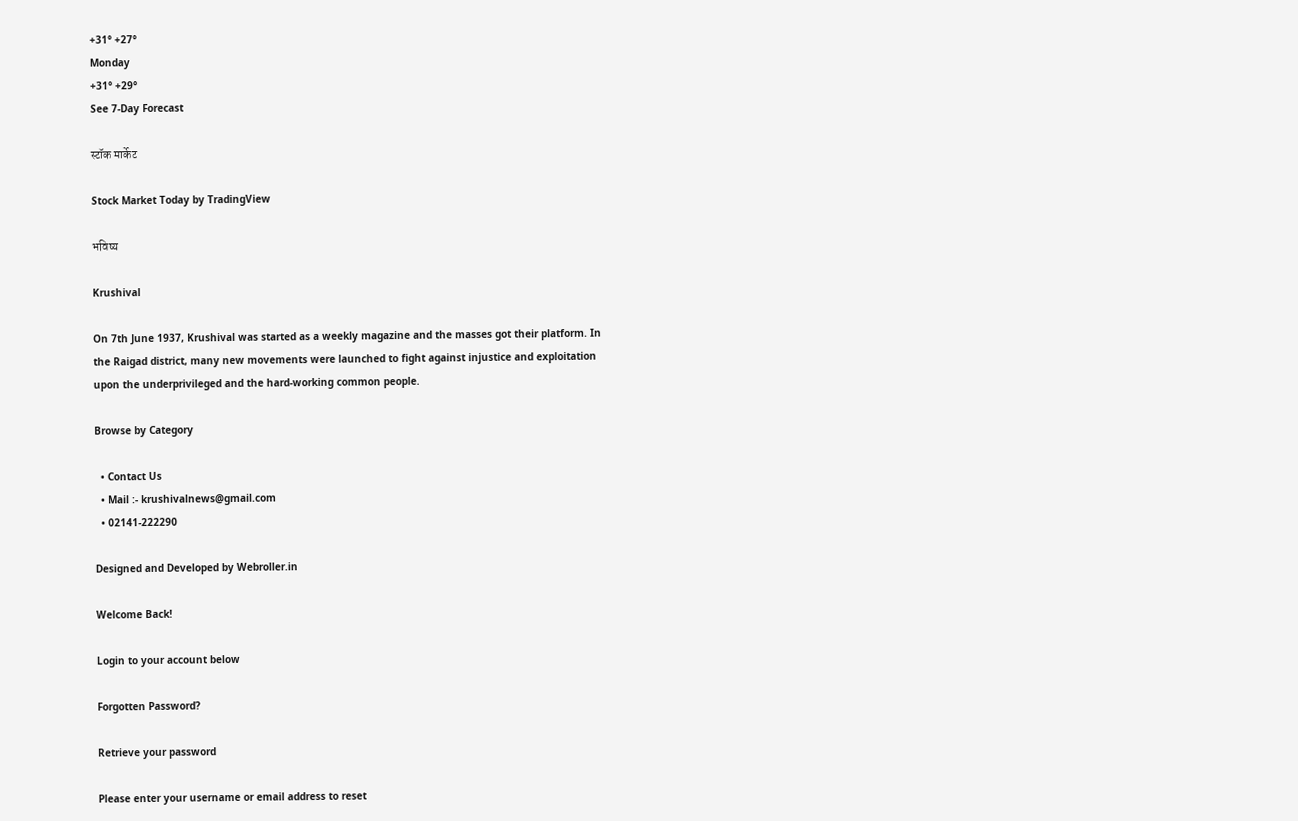+31° +27°
Monday
+31° +29°
See 7-Day Forecast

स्टॉक मार्केट

Stock Market Today by TradingView

भविष्य

Krushival

On 7th June 1937, Krushival was started as a weekly magazine and the masses got their platform. In the Raigad district, many new movements were launched to fight against injustice and exploitation upon the underprivileged and the hard-working common people.

Browse by Category

  • Contact Us
  • Mail :- krushivalnews@gmail.com
  • 02141-222290

Designed and Developed by Webroller.in

Welcome Back!

Login to your account below

Forgotten Password?

Retrieve your password

Please enter your username or email address to reset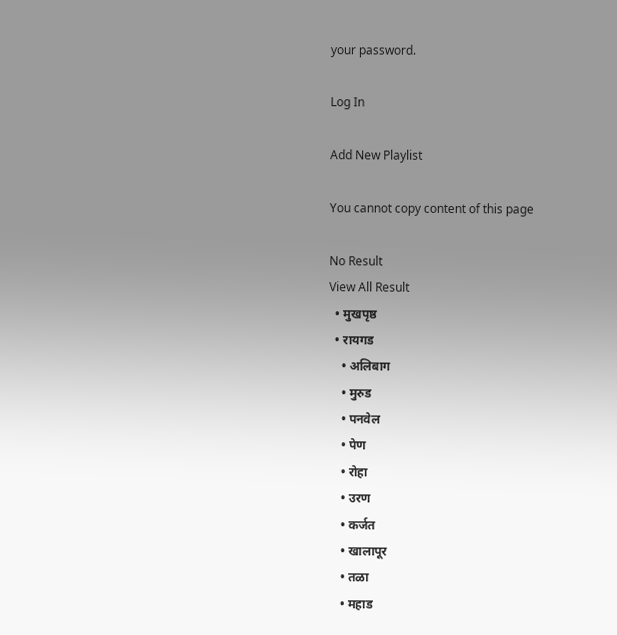your password.

Log In

Add New Playlist

You cannot copy content of this page

No Result
View All Result
  • मुखपृष्ठ
  • रायगड
    • अलिबाग
    • मुरुड
    • पनवेल
    • पेण
    • रोहा
    • उरण
    • कर्जत
    • खालापूर
    • तळा
    • महाड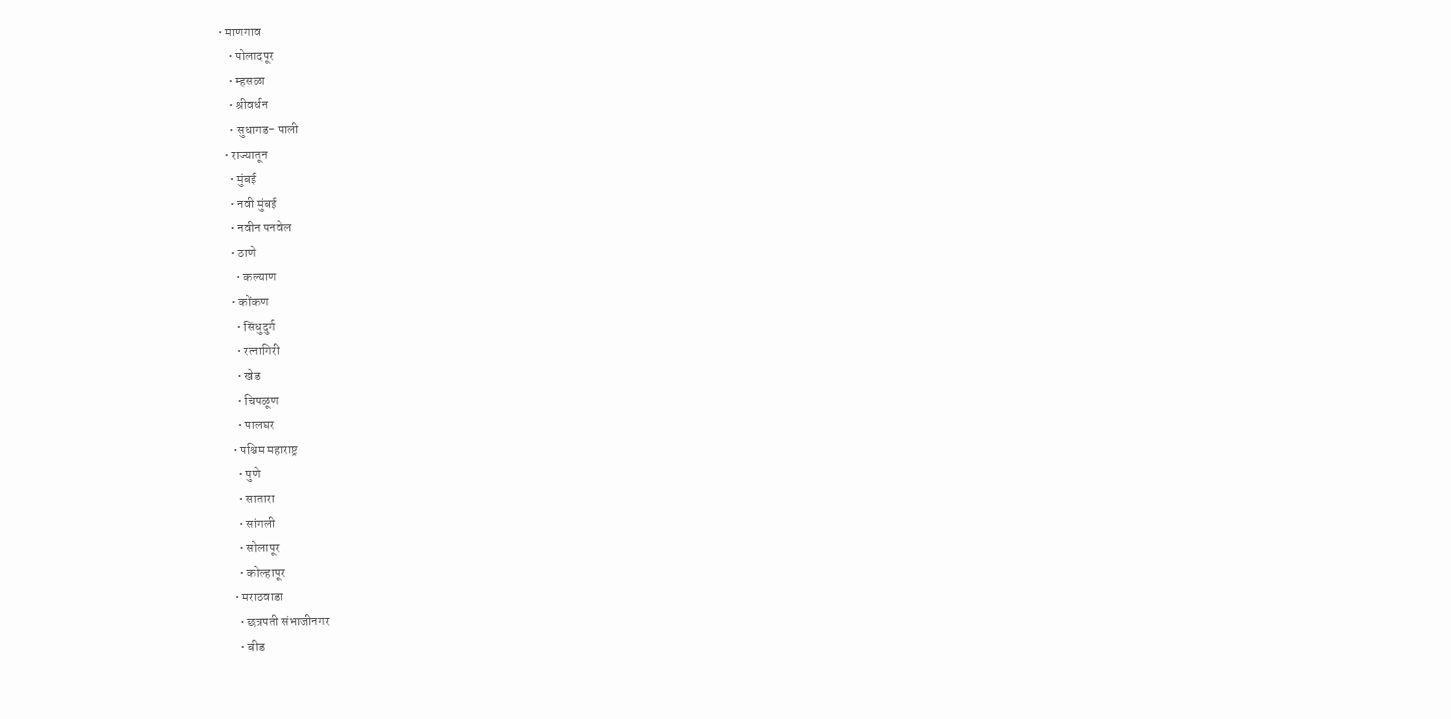• माणगाव
    • पोलादपूर
    • म्हसळा
    • श्रीवर्धन
    • सुधागड- पाली
  • राज्यातून
    • मुंबई
    • नवी मुंबई
    • नवीन पनवेल
    • ठाणे
      • कल्याण
    • कोंकण
      • सिंधुदुर्ग
      • रत्नागिरी
      • खेड
      • चिपळूण
      • पालघर
    • पश्चिम महाराष्ट्र
      • पुणे
      • सातारा
      • सांगली
      • सोलापूर
      • कोल्हापूर
    • मराठवाडा
      • छत्रपती संभाजीनगर
      • बीड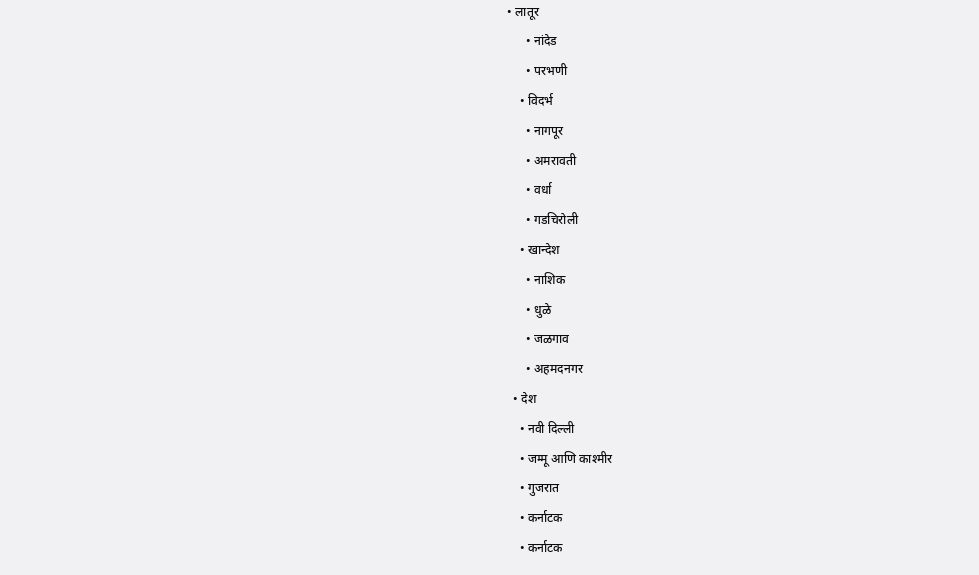• लातूर
      • नांदेड
      • परभणी
    • विदर्भ
      • नागपूर
      • अमरावती
      • वर्धा
      • गडचिरोली
    • खान्देश
      • नाशिक
      • धुळे
      • जळगाव
      • अहमदनगर
  • देश
    • नवी दिल्ली
    • जम्मू आणि काश्मीर
    • गुजरात
    • कर्नाटक
    • कर्नाटक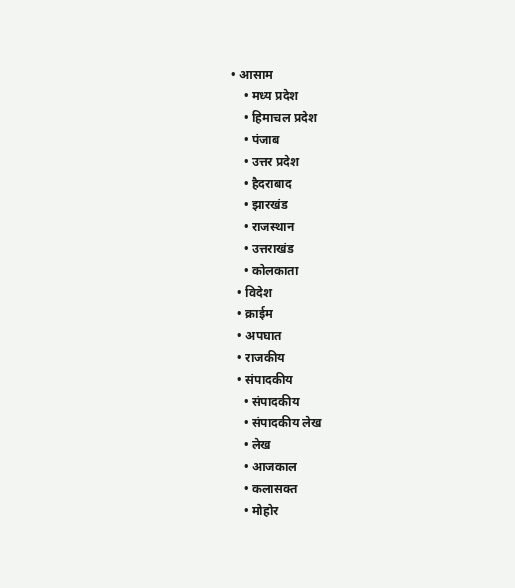• आसाम
    • मध्य प्रदेश
    • हिमाचल प्रदेश
    • पंजाब
    • उत्तर प्रदेश
    • हैदराबाद
    • झारखंड
    • राजस्थान
    • उत्तराखंड
    • कोलकाता
  • विदेश
  • क्राईम
  • अपघात
  • राजकीय
  • संपादकीय
    • संपादकीय
    • संपादकीय लेख
    • लेख
    • आजकाल
    • कलासक्त
    • मोहोर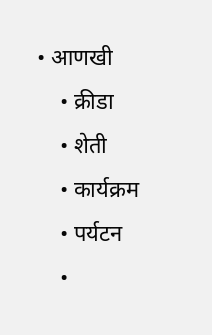• आणखी
    • क्रीडा
    • शेती
    • कार्यक्रम
    • पर्यटन
    •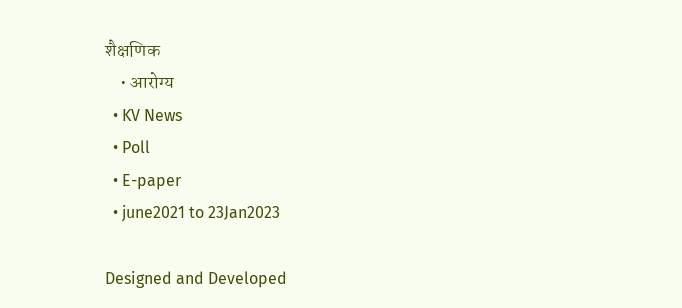शैक्षणिक
    • आरोग्य
  • KV News
  • Poll
  • E-paper
  • june2021 to 23Jan2023

Designed and Developed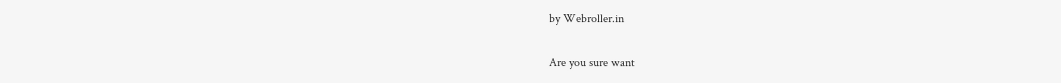by Webroller.in

Are you sure want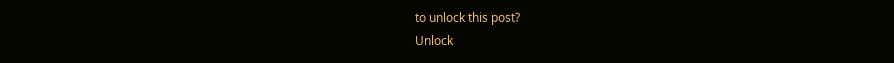to unlock this post?
Unlock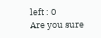left : 0
Are you sure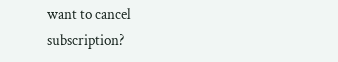want to cancel subscription?